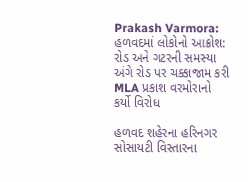Prakash Varmora: હળવદમાં લોકોનો આક્રોશ: રોડ અને ગટરની સમસ્યા અંગે રોડ પર ચક્કાજામ કરી MLA પ્રકાશ વરમોરાનો કર્યો વિરોધ

હળવદ શહેરના હરિનગર સોસાયટી વિસ્તારના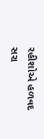રહીશોએ હળવદ સરા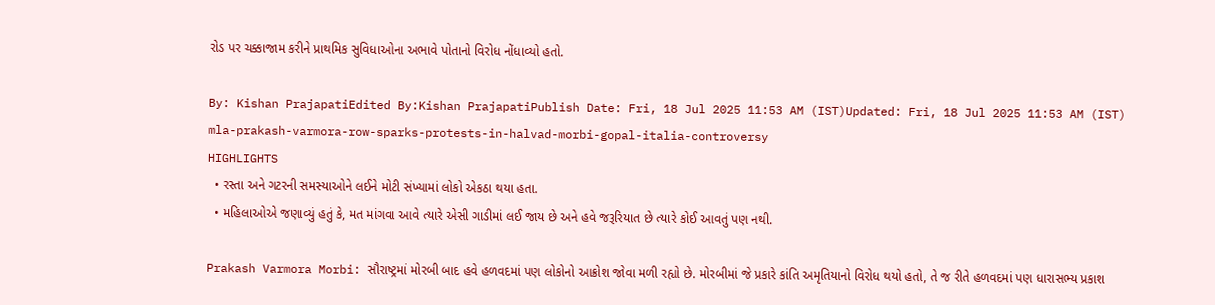રોડ પર ચક્કાજામ કરીને પ્રાથમિક સુવિધાઓના અભાવે પોતાનો વિરોધ નોંધાવ્યો હતો.

By: Kishan PrajapatiEdited By:Kishan PrajapatiPublish Date: Fri, 18 Jul 2025 11:53 AM (IST)Updated: Fri, 18 Jul 2025 11:53 AM (IST)
mla-prakash-varmora-row-sparks-protests-in-halvad-morbi-gopal-italia-controversy
HIGHLIGHTS
  • રસ્તા અને ગટરની સમસ્યાઓને લઈને મોટી સંખ્યામાં લોકો એકઠા થયા હતા.
  • મહિલાઓએ જણાવ્યું હતું કે, મત માંગવા આવે ત્યારે એસી ગાડીમાં લઈ જાય છે અને હવે જરૂરિયાત છે ત્યારે કોઈ આવતું પણ નથી.

Prakash Varmora Morbi: સૌરાષ્ટ્રમાં મોરબી બાદ હવે હળવદમાં પણ લોકોનો આક્રોશ જોવા મળી રહ્યો છે. મોરબીમાં જે પ્રકારે કાંતિ અમૃતિયાનો વિરોધ થયો હતો, તે જ રીતે હળવદમાં પણ ધારાસભ્ય પ્રકાશ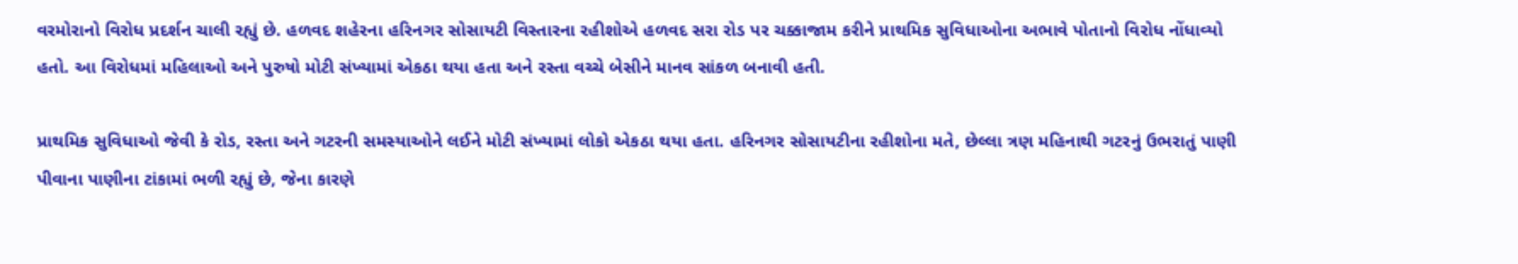વરમોરાનો વિરોધ પ્રદર્શન ચાલી રહ્યું છે. હળવદ શહેરના હરિનગર સોસાયટી વિસ્તારના રહીશોએ હળવદ સરા રોડ પર ચક્કાજામ કરીને પ્રાથમિક સુવિધાઓના અભાવે પોતાનો વિરોધ નોંધાવ્યો હતો. આ વિરોધમાં મહિલાઓ અને પુરુષો મોટી સંખ્યામાં એકઠા થયા હતા અને રસ્તા વચ્ચે બેસીને માનવ સાંકળ બનાવી હતી.

પ્રાથમિક સુવિધાઓ જેવી કે રોડ, રસ્તા અને ગટરની સમસ્યાઓને લઈને મોટી સંખ્યામાં લોકો એકઠા થયા હતા. હરિનગર સોસાયટીના રહીશોના મતે, છેલ્લા ત્રણ મહિનાથી ગટરનું ઉભરાતું પાણી પીવાના પાણીના ટાંકામાં ભળી રહ્યું છે, જેના કારણે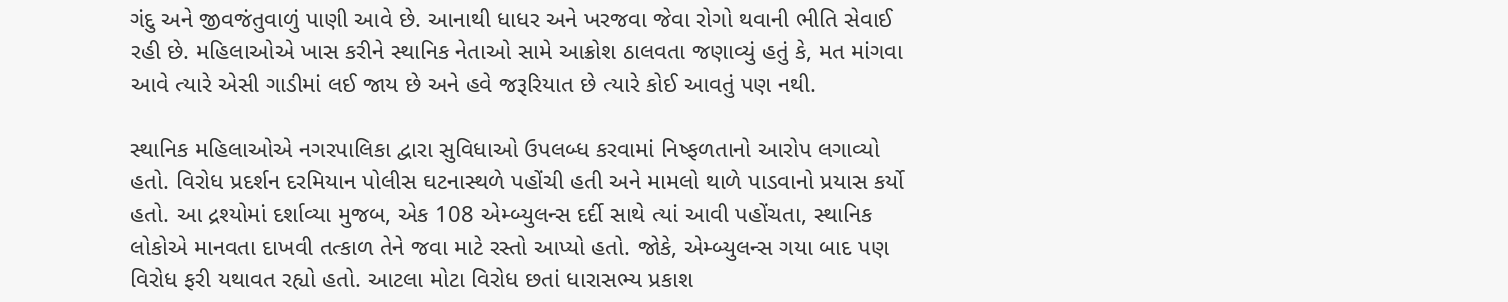ગંદુ અને જીવજંતુવાળું પાણી આવે છે. આનાથી ધાધર અને ખરજવા જેવા રોગો થવાની ભીતિ સેવાઈ રહી છે. મહિલાઓએ ખાસ કરીને સ્થાનિક નેતાઓ સામે આક્રોશ ઠાલવતા જણાવ્યું હતું કે, મત માંગવા આવે ત્યારે એસી ગાડીમાં લઈ જાય છે અને હવે જરૂરિયાત છે ત્યારે કોઈ આવતું પણ નથી.

સ્થાનિક મહિલાઓએ નગરપાલિકા દ્વારા સુવિધાઓ ઉપલબ્ધ કરવામાં નિષ્ફળતાનો આરોપ લગાવ્યો હતો. વિરોધ પ્રદર્શન દરમિયાન પોલીસ ઘટનાસ્થળે પહોંચી હતી અને મામલો થાળે પાડવાનો પ્રયાસ કર્યો હતો. આ દ્રશ્યોમાં દર્શાવ્યા મુજબ, એક 108 એમ્બ્યુલન્સ દર્દી સાથે ત્યાં આવી પહોંચતા, સ્થાનિક લોકોએ માનવતા દાખવી તત્કાળ તેને જવા માટે રસ્તો આપ્યો હતો. જોકે, એમ્બ્યુલન્સ ગયા બાદ પણ વિરોધ ફરી યથાવત રહ્યો હતો. આટલા મોટા વિરોધ છતાં ધારાસભ્ય પ્રકાશ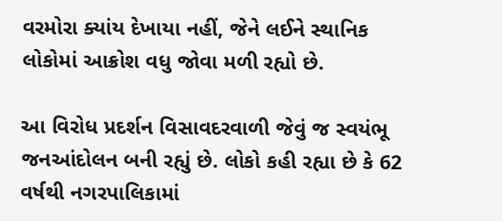વરમોરા ક્યાંય દેખાયા નહીં, જેને લઈને સ્થાનિક લોકોમાં આક્રોશ વધુ જોવા મળી રહ્યો છે.

આ વિરોધ પ્રદર્શન વિસાવદરવાળી જેવું જ સ્વયંભૂ જનઆંદોલન બની રહ્યું છે. લોકો કહી રહ્યા છે કે 62 વર્ષથી નગરપાલિકામાં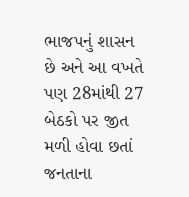ભાજપનું શાસન છે અને આ વખતે પણ 28માંથી 27 બેઠકો પર જીત મળી હોવા છતાં જનતાના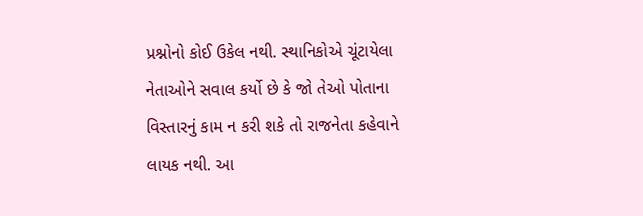પ્રશ્નોનો કોઈ ઉકેલ નથી. સ્થાનિકોએ ચૂંટાયેલા નેતાઓને સવાલ કર્યો છે કે જો તેઓ પોતાના વિસ્તારનું કામ ન કરી શકે તો રાજનેતા કહેવાને લાયક નથી. આ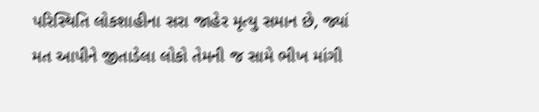પરિસ્થિતિ લોકશાહીના સરા જાહેર મૃત્યુ સમાન છે, જ્યાં મત આપીને જીતાડેલા લોકો તેમની જ સામે ભીખ માંગી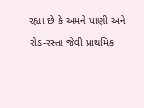રહ્યા છે કે અમને પાણી અને રોડ-રસ્તા જેવી પ્રાથમિક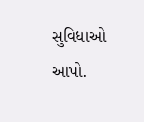સુવિધાઓ આપો.